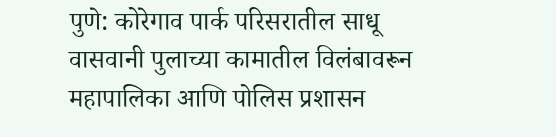पुणे: कोरेगाव पार्क परिसरातील साधू वासवानी पुलाच्या कामातील विलंबावरून महापालिका आणि पोलिस प्रशासन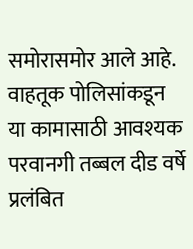समोरासमोर आले आहे. वाहतूक पोलिसांकडून या कामासाठी आवश्यक परवानगी तब्बल दीड वर्षे प्रलंबित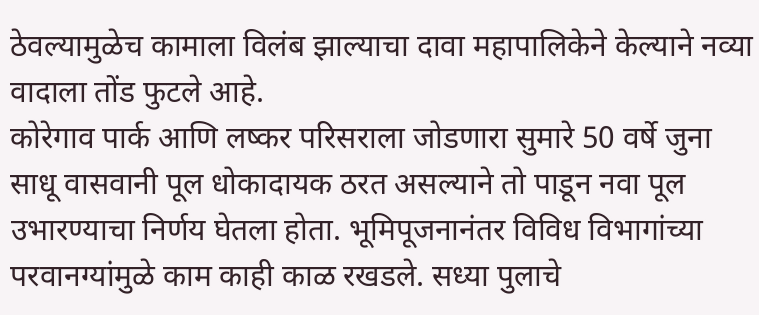ठेवल्यामुळेच कामाला विलंब झाल्याचा दावा महापालिकेने केल्याने नव्या वादाला तोंड फुटले आहे.
कोरेगाव पार्क आणि लष्कर परिसराला जोडणारा सुमारे 50 वर्षे जुना साधू वासवानी पूल धोकादायक ठरत असल्याने तो पाडून नवा पूल उभारण्याचा निर्णय घेतला होता. भूमिपूजनानंतर विविध विभागांच्या परवानग्यांमुळे काम काही काळ रखडले. सध्या पुलाचे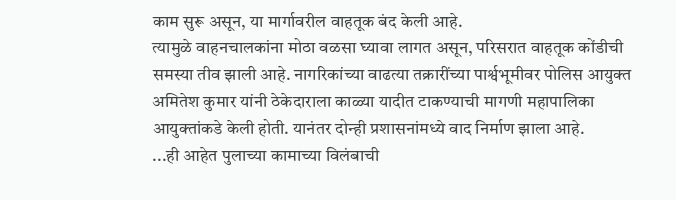काम सुरू असून, या मार्गावरील वाहतूक बंद केली आहे.
त्यामुळे वाहनचालकांना मोठा वळसा घ्यावा लागत असून, परिसरात वाहतूक कोंडीची समस्या तीव झाली आहे. नागरिकांच्या वाढत्या तक्रारींच्या पार्श्वभूमीवर पोलिस आयुक्त अमितेश कुमार यांनी ठेकेदाराला काळ्या यादीत टाकण्याची मागणी महापालिका आयुक्तांकडे केली होती. यानंतर दोन्ही प्रशासनांमध्ये वाद निर्माण झाला आहे.
...ही आहेत पुलाच्या कामाच्या विलंबाची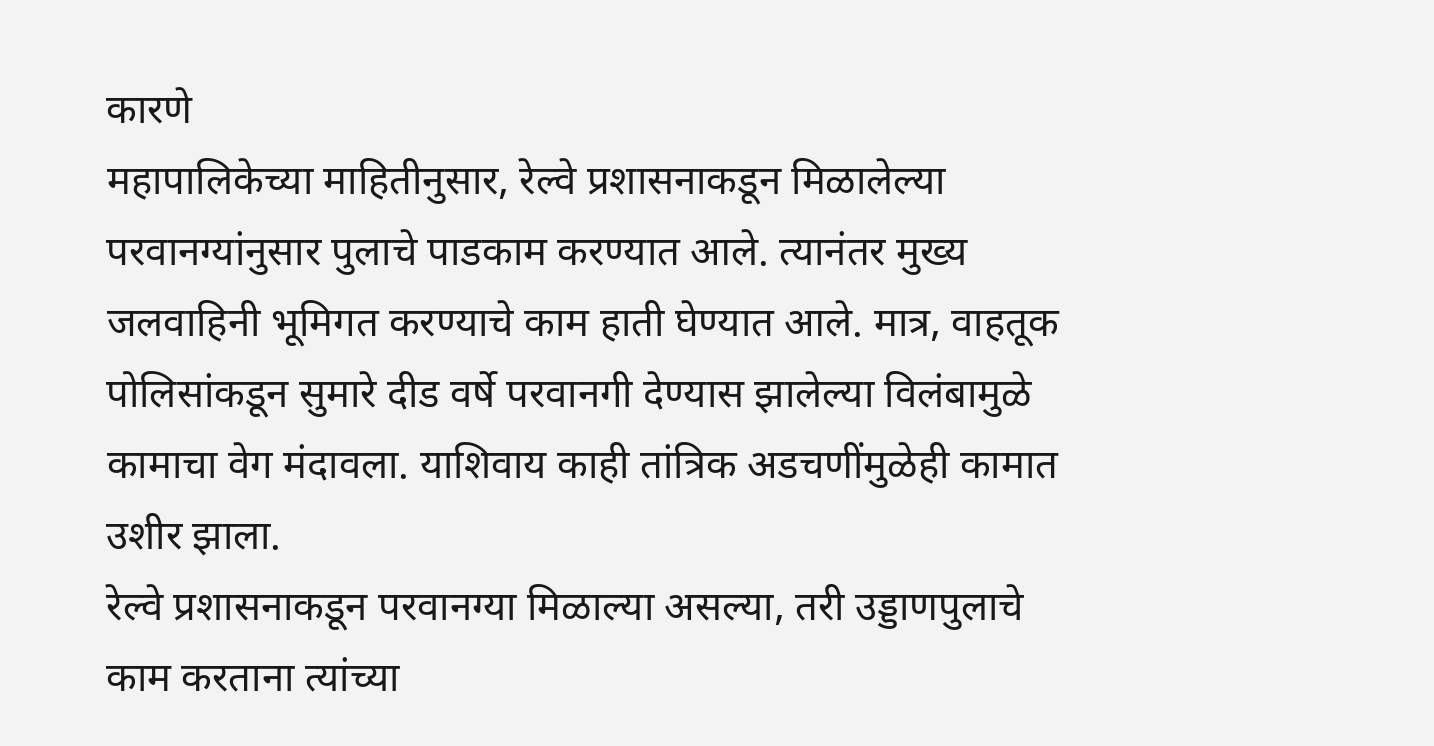कारणे
महापालिकेच्या माहितीनुसार, रेल्वे प्रशासनाकडून मिळालेल्या परवानग्यांनुसार पुलाचे पाडकाम करण्यात आले. त्यानंतर मुख्य जलवाहिनी भूमिगत करण्याचे काम हाती घेण्यात आले. मात्र, वाहतूक पोलिसांकडून सुमारे दीड वर्षे परवानगी देण्यास झालेल्या विलंबामुळे कामाचा वेग मंदावला. याशिवाय काही तांत्रिक अडचणींमुळेही कामात उशीर झाला.
रेल्वे प्रशासनाकडून परवानग्या मिळाल्या असल्या, तरी उड्डाणपुलाचे काम करताना त्यांच्या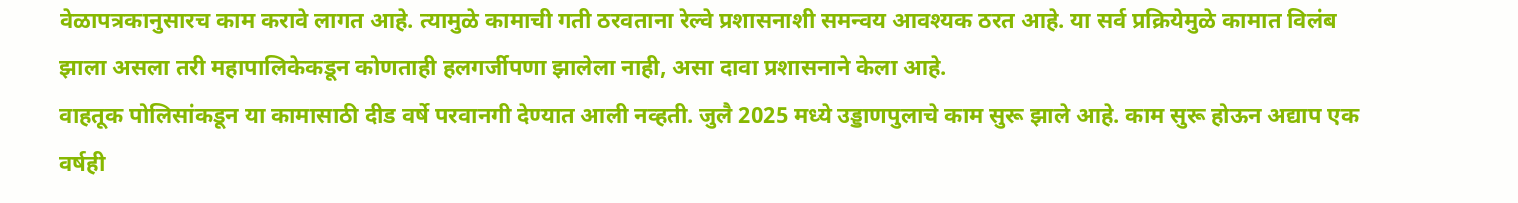वेळापत्रकानुसारच काम करावे लागत आहे. त्यामुळे कामाची गती ठरवताना रेल्वे प्रशासनाशी समन्वय आवश्यक ठरत आहे. या सर्व प्रक्रियेमुळे कामात विलंब झाला असला तरी महापालिकेकडून कोणताही हलगर्जीपणा झालेला नाही, असा दावा प्रशासनाने केला आहे.
वाहतूक पोलिसांकडून या कामासाठी दीड वर्षे परवानगी देण्यात आली नव्हती. जुलै 2025 मध्ये उड्डाणपुलाचे काम सुरू झाले आहे. काम सुरू होऊन अद्याप एक वर्षही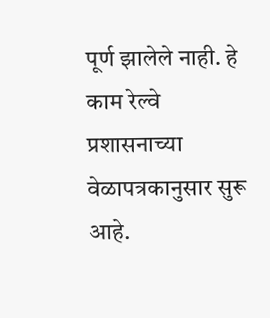पूर्ण झालेले नाही. हे काम रेल्वे प्रशासनाच्या वेळापत्रकानुसार सुरू आहे.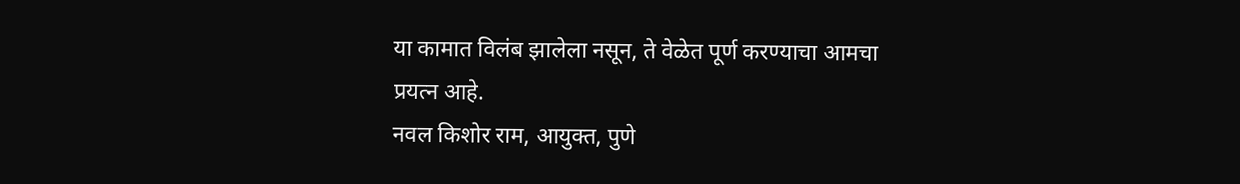या कामात विलंब झालेला नसून, ते वेळेत पूर्ण करण्याचा आमचा प्रयत्न आहे.
नवल किशोर राम, आयुक्त, पुणे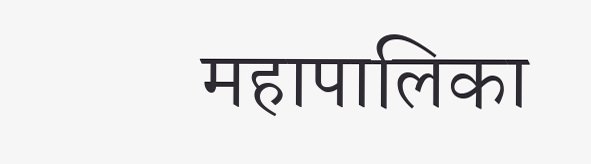महापालिका